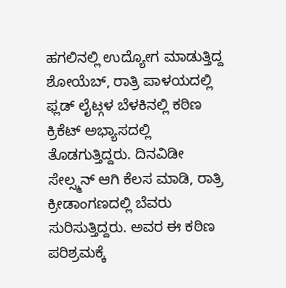ಹಗಲಿನಲ್ಲಿ ಉದ್ಯೋಗ ಮಾಡುತ್ತಿದ್ದ ಶೋಯೆಬ್, ರಾತ್ರಿ ಪಾಳಯದಲ್ಲಿ ಫ್ಲಡ್ ಲೈಟ್ಗಳ ಬೆಳಕಿನಲ್ಲಿ ಕಠಿಣ ಕ್ರಿಕೆಟ್ ಅಭ್ಯಾಸದಲ್ಲಿ ತೊಡಗುತ್ತಿದ್ದರು. ದಿನವಿಡೀ ಸೇಲ್ಸ್ಮನ್ ಆಗಿ ಕೆಲಸ ಮಾಡಿ, ರಾತ್ರಿ ಕ್ರೀಡಾಂಗಣದಲ್ಲಿ ಬೆವರು ಸುರಿಸುತ್ತಿದ್ದರು. ಅವರ ಈ ಕಠಿಣ ಪರಿಶ್ರಮಕ್ಕೆ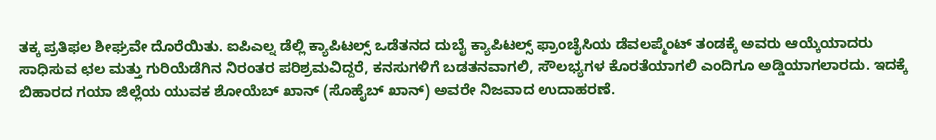ತಕ್ಕ ಪ್ರತಿಫಲ ಶೀಘ್ರವೇ ದೊರೆಯಿತು. ಐಪಿಎಲ್ನ ಡೆಲ್ಲಿ ಕ್ಯಾಪಿಟಲ್ಸ್ ಒಡೆತನದ ದುಬೈ ಕ್ಯಾಪಿಟಲ್ಸ್ ಫ್ರಾಂಚೈಸಿಯ ಡೆವಲಪ್ಮೆಂಟ್ ತಂಡಕ್ಕೆ ಅವರು ಆಯ್ಕೆಯಾದರು
ಸಾಧಿಸುವ ಛಲ ಮತ್ತು ಗುರಿಯೆಡೆಗಿನ ನಿರಂತರ ಪರಿಶ್ರಮವಿದ್ದರೆ, ಕನಸುಗಳಿಗೆ ಬಡತನವಾಗಲಿ, ಸೌಲಭ್ಯಗಳ ಕೊರತೆಯಾಗಲಿ ಎಂದಿಗೂ ಅಡ್ಡಿಯಾಗಲಾರದು. ಇದಕ್ಕೆ ಬಿಹಾರದ ಗಯಾ ಜಿಲ್ಲೆಯ ಯುವಕ ಶೋಯೆಬ್ ಖಾನ್ (ಸೊಹೈಬ್ ಖಾನ್) ಅವರೇ ನಿಜವಾದ ಉದಾಹರಣೆ.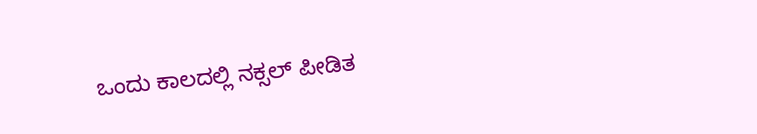ಒಂದು ಕಾಲದಲ್ಲಿ ನಕ್ಸಲ್ ಪೀಡಿತ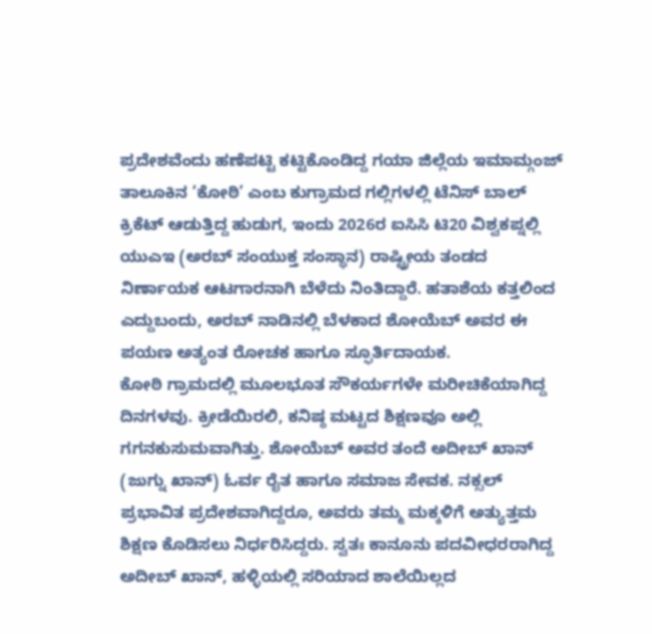ಪ್ರದೇಶವೆಂದು ಹಣೆಪಟ್ಟಿ ಕಟ್ಟಿಕೊಂಡಿದ್ದ ಗಯಾ ಜಿಲ್ಲೆಯ ಇಮಾಮ್ಗಂಜ್ ತಾಲೂಕಿನ ‘ಕೋಠಿ’ ಎಂಬ ಕುಗ್ರಾಮದ ಗಲ್ಲಿಗಳಲ್ಲಿ ಟೆನಿಸ್ ಬಾಲ್ ಕ್ರಿಕೆಟ್ ಆಡುತ್ತಿದ್ದ ಹುಡುಗ, ಇಂದು 2026ರ ಐಸಿಸಿ ಟಿ20 ವಿಶ್ವಕಪ್ನಲ್ಲಿ ಯುಎಇ (ಅರಬ್ ಸಂಯುಕ್ತ ಸಂಸ್ಥಾನ) ರಾಷ್ಟ್ರೀಯ ತಂಡದ ನಿರ್ಣಾಯಕ ಆಟಗಾರನಾಗಿ ಬೆಳೆದು ನಿಂತಿದ್ದಾರೆ. ಹತಾಶೆಯ ಕತ್ತಲಿಂದ ಎದ್ದುಬಂದು, ಅರಬ್ ನಾಡಿನಲ್ಲಿ ಬೆಳಕಾದ ಶೋಯೆಬ್ ಅವರ ಈ ಪಯಣ ಅತ್ಯಂತ ರೋಚಕ ಹಾಗೂ ಸ್ಫೂರ್ತಿದಾಯಕ.
ಕೋಠಿ ಗ್ರಾಮದಲ್ಲಿ ಮೂಲಭೂತ ಸೌಕರ್ಯಗಳೇ ಮರೀಚಿಕೆಯಾಗಿದ್ದ ದಿನಗಳವು. ಕ್ರೀಡೆಯಿರಲಿ, ಕನಿಷ್ಠ ಮಟ್ಟದ ಶಿಕ್ಷಣವೂ ಅಲ್ಲಿ ಗಗನಕುಸುಮವಾಗಿತ್ತು. ಶೋಯೆಬ್ ಅವರ ತಂದೆ ಅದೀಬ್ ಖಾನ್ (ಜುಗ್ನು ಖಾನ್) ಓರ್ವ ರೈತ ಹಾಗೂ ಸಮಾಜ ಸೇವಕ. ನಕ್ಸಲ್ ಪ್ರಭಾವಿತ ಪ್ರದೇಶವಾಗಿದ್ದರೂ, ಅವರು ತಮ್ಮ ಮಕ್ಕಳಿಗೆ ಅತ್ಯುತ್ತಮ ಶಿಕ್ಷಣ ಕೊಡಿಸಲು ನಿರ್ಧರಿಸಿದ್ದರು. ಸ್ವತಃ ಕಾನೂನು ಪದವೀಧರರಾಗಿದ್ದ ಅದೀಬ್ ಖಾನ್, ಹಳ್ಳಿಯಲ್ಲಿ ಸರಿಯಾದ ಶಾಲೆಯಿಲ್ಲದ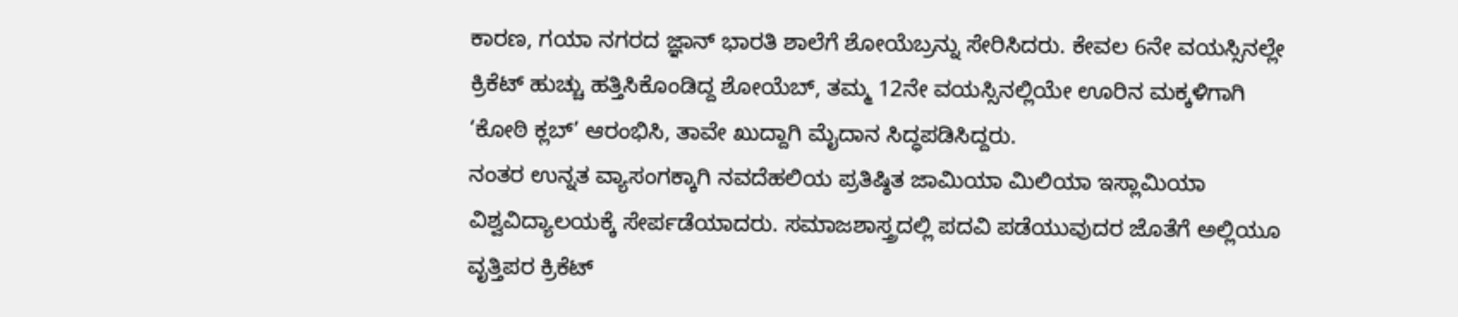ಕಾರಣ, ಗಯಾ ನಗರದ ಜ್ಞಾನ್ ಭಾರತಿ ಶಾಲೆಗೆ ಶೋಯೆಬ್ರನ್ನು ಸೇರಿಸಿದರು. ಕೇವಲ 6ನೇ ವಯಸ್ಸಿನಲ್ಲೇ ಕ್ರಿಕೆಟ್ ಹುಚ್ಚು ಹತ್ತಿಸಿಕೊಂಡಿದ್ದ ಶೋಯೆಬ್, ತಮ್ಮ 12ನೇ ವಯಸ್ಸಿನಲ್ಲಿಯೇ ಊರಿನ ಮಕ್ಕಳಿಗಾಗಿ ‘ಕೋಠಿ ಕ್ಲಬ್’ ಆರಂಭಿಸಿ, ತಾವೇ ಖುದ್ದಾಗಿ ಮೈದಾನ ಸಿದ್ಧಪಡಿಸಿದ್ದರು.
ನಂತರ ಉನ್ನತ ವ್ಯಾಸಂಗಕ್ಕಾಗಿ ನವದೆಹಲಿಯ ಪ್ರತಿಷ್ಠಿತ ಜಾಮಿಯಾ ಮಿಲಿಯಾ ಇಸ್ಲಾಮಿಯಾ ವಿಶ್ವವಿದ್ಯಾಲಯಕ್ಕೆ ಸೇರ್ಪಡೆಯಾದರು. ಸಮಾಜಶಾಸ್ತ್ರದಲ್ಲಿ ಪದವಿ ಪಡೆಯುವುದರ ಜೊತೆಗೆ ಅಲ್ಲಿಯೂ ವೃತ್ತಿಪರ ಕ್ರಿಕೆಟ್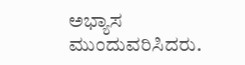ಅಭ್ಯಾಸ ಮುಂದುವರಿಸಿದರು.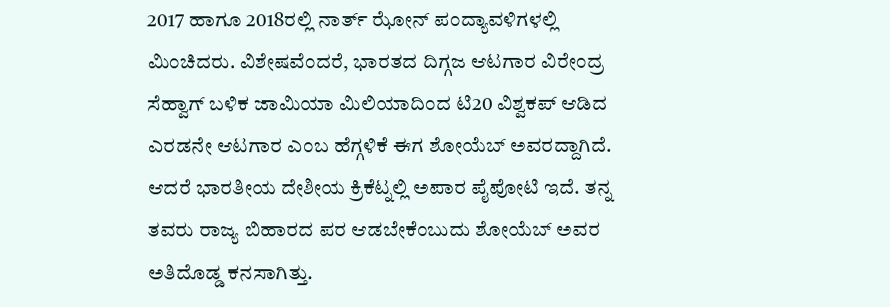2017 ಹಾಗೂ 2018ರಲ್ಲಿ ನಾರ್ತ್ ಝೋನ್ ಪಂದ್ಯಾವಳಿಗಳಲ್ಲಿ ಮಿಂಚಿದರು. ವಿಶೇಷವೆಂದರೆ, ಭಾರತದ ದಿಗ್ಗಜ ಆಟಗಾರ ವಿರೇಂದ್ರ ಸೆಹ್ವಾಗ್ ಬಳಿಕ ಜಾಮಿಯಾ ಮಿಲಿಯಾದಿಂದ ಟಿ20 ವಿಶ್ವಕಪ್ ಆಡಿದ ಎರಡನೇ ಆಟಗಾರ ಎಂಬ ಹೆಗ್ಗಳಿಕೆ ಈಗ ಶೋಯೆಬ್ ಅವರದ್ದಾಗಿದೆ.
ಆದರೆ ಭಾರತೀಯ ದೇಶೀಯ ಕ್ರಿಕೆಟ್ನಲ್ಲಿ ಅಪಾರ ಪೈಪೋಟಿ ಇದೆ. ತನ್ನ ತವರು ರಾಜ್ಯ ಬಿಹಾರದ ಪರ ಆಡಬೇಕೆಂಬುದು ಶೋಯೆಬ್ ಅವರ ಅತಿದೊಡ್ಡ ಕನಸಾಗಿತ್ತು.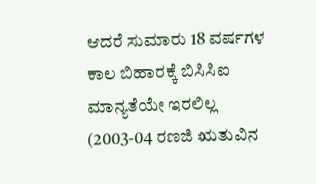ಆದರೆ ಸುಮಾರು 18 ವರ್ಷಗಳ ಕಾಲ ಬಿಹಾರಕ್ಕೆ ಬಿಸಿಸಿಐ ಮಾನ್ಯತೆಯೇ ಇರಲಿಲ್ಲ (2003-04 ರಣಜಿ ಋತುವಿನ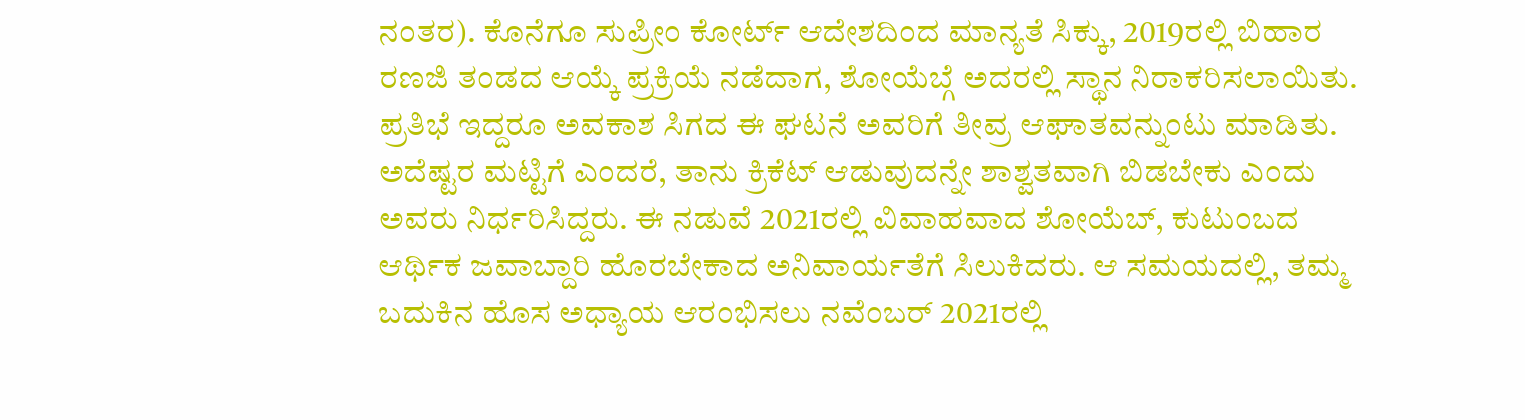ನಂತರ). ಕೊನೆಗೂ ಸುಪ್ರೀಂ ಕೋರ್ಟ್ ಆದೇಶದಿಂದ ಮಾನ್ಯತೆ ಸಿಕ್ಕು, 2019ರಲ್ಲಿ ಬಿಹಾರ ರಣಜಿ ತಂಡದ ಆಯ್ಕೆ ಪ್ರಕ್ರಿಯೆ ನಡೆದಾಗ, ಶೋಯೆಬ್ಗೆ ಅದರಲ್ಲಿ ಸ್ಥಾನ ನಿರಾಕರಿಸಲಾಯಿತು. ಪ್ರತಿಭೆ ಇದ್ದರೂ ಅವಕಾಶ ಸಿಗದ ಈ ಘಟನೆ ಅವರಿಗೆ ತೀವ್ರ ಆಘಾತವನ್ನುಂಟು ಮಾಡಿತು. ಅದೆಷ್ಟರ ಮಟ್ಟಿಗೆ ಎಂದರೆ, ತಾನು ಕ್ರಿಕೆಟ್ ಆಡುವುದನ್ನೇ ಶಾಶ್ವತವಾಗಿ ಬಿಡಬೇಕು ಎಂದು ಅವರು ನಿರ್ಧರಿಸಿದ್ದರು. ಈ ನಡುವೆ 2021ರಲ್ಲಿ ವಿವಾಹವಾದ ಶೋಯೆಬ್, ಕುಟುಂಬದ ಆರ್ಥಿಕ ಜವಾಬ್ದಾರಿ ಹೊರಬೇಕಾದ ಅನಿವಾರ್ಯತೆಗೆ ಸಿಲುಕಿದರು. ಆ ಸಮಯದಲ್ಲಿ, ತಮ್ಮ ಬದುಕಿನ ಹೊಸ ಅಧ್ಯಾಯ ಆರಂಭಿಸಲು ನವೆಂಬರ್ 2021ರಲ್ಲಿ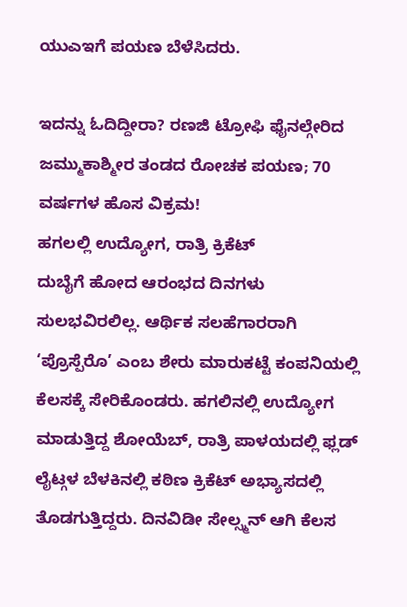ಯುಎಇಗೆ ಪಯಣ ಬೆಳೆಸಿದರು.

ಇದನ್ನು ಓದಿದ್ದೀರಾ? ರಣಜಿ ಟ್ರೋಫಿ ಫೈನಲ್ಗೇರಿದ ಜಮ್ಮುಕಾಶ್ಮೀರ ತಂಡದ ರೋಚಕ ಪಯಣ; 70 ವರ್ಷಗಳ ಹೊಸ ವಿಕ್ರಮ!
ಹಗಲಲ್ಲಿ ಉದ್ಯೋಗ, ರಾತ್ರಿ ಕ್ರಿಕೆಟ್
ದುಬೈಗೆ ಹೋದ ಆರಂಭದ ದಿನಗಳು ಸುಲಭವಿರಲಿಲ್ಲ. ಆರ್ಥಿಕ ಸಲಹೆಗಾರರಾಗಿ ‘ಪ್ರೊಸ್ಪೆರೊ’ ಎಂಬ ಶೇರು ಮಾರುಕಟ್ಟೆ ಕಂಪನಿಯಲ್ಲಿ ಕೆಲಸಕ್ಕೆ ಸೇರಿಕೊಂಡರು. ಹಗಲಿನಲ್ಲಿ ಉದ್ಯೋಗ ಮಾಡುತ್ತಿದ್ದ ಶೋಯೆಬ್, ರಾತ್ರಿ ಪಾಳಯದಲ್ಲಿ ಫ್ಲಡ್ ಲೈಟ್ಗಳ ಬೆಳಕಿನಲ್ಲಿ ಕಠಿಣ ಕ್ರಿಕೆಟ್ ಅಭ್ಯಾಸದಲ್ಲಿ ತೊಡಗುತ್ತಿದ್ದರು. ದಿನವಿಡೀ ಸೇಲ್ಸ್ಮನ್ ಆಗಿ ಕೆಲಸ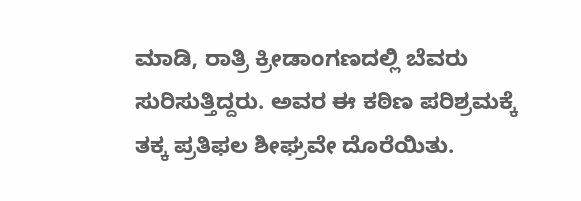ಮಾಡಿ, ರಾತ್ರಿ ಕ್ರೀಡಾಂಗಣದಲ್ಲಿ ಬೆವರು ಸುರಿಸುತ್ತಿದ್ದರು. ಅವರ ಈ ಕಠಿಣ ಪರಿಶ್ರಮಕ್ಕೆ ತಕ್ಕ ಪ್ರತಿಫಲ ಶೀಘ್ರವೇ ದೊರೆಯಿತು.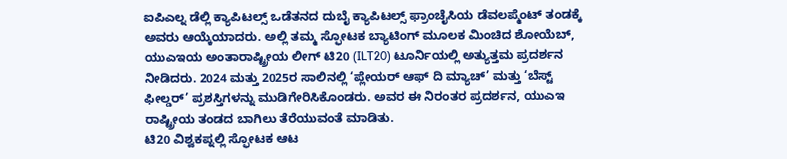ಐಪಿಎಲ್ನ ಡೆಲ್ಲಿ ಕ್ಯಾಪಿಟಲ್ಸ್ ಒಡೆತನದ ದುಬೈ ಕ್ಯಾಪಿಟಲ್ಸ್ ಫ್ರಾಂಚೈಸಿಯ ಡೆವಲಪ್ಮೆಂಟ್ ತಂಡಕ್ಕೆ ಅವರು ಆಯ್ಕೆಯಾದರು. ಅಲ್ಲಿ ತಮ್ಮ ಸ್ಫೋಟಕ ಬ್ಯಾಟಿಂಗ್ ಮೂಲಕ ಮಿಂಚಿದ ಶೋಯೆಬ್, ಯುಎಇಯ ಅಂತಾರಾಷ್ಟ್ರೀಯ ಲೀಗ್ ಟಿ20 (ILT20) ಟೂರ್ನಿಯಲ್ಲಿ ಅತ್ಯುತ್ತಮ ಪ್ರದರ್ಶನ ನೀಡಿದರು. 2024 ಮತ್ತು 2025ರ ಸಾಲಿನಲ್ಲಿ ‘ಪ್ಲೇಯರ್ ಆಫ್ ದಿ ಮ್ಯಾಚ್’ ಮತ್ತು ‘ಬೆಸ್ಟ್ ಫೀಲ್ಡರ್’ ಪ್ರಶಸ್ತಿಗಳನ್ನು ಮುಡಿಗೇರಿಸಿಕೊಂಡರು. ಅವರ ಈ ನಿರಂತರ ಪ್ರದರ್ಶನ, ಯುಎಇ ರಾಷ್ಟ್ರೀಯ ತಂಡದ ಬಾಗಿಲು ತೆರೆಯುವಂತೆ ಮಾಡಿತು.
ಟಿ20 ವಿಶ್ವಕಪ್ನಲ್ಲಿ ಸ್ಫೋಟಕ ಆಟ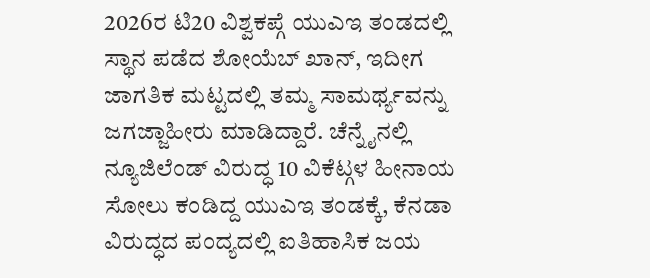2026ರ ಟಿ20 ವಿಶ್ವಕಪ್ಗೆ ಯುಎಇ ತಂಡದಲ್ಲಿ ಸ್ಥಾನ ಪಡೆದ ಶೋಯೆಬ್ ಖಾನ್, ಇದೀಗ ಜಾಗತಿಕ ಮಟ್ಟದಲ್ಲಿ ತಮ್ಮ ಸಾಮರ್ಥ್ಯವನ್ನು ಜಗಜ್ಜಾಹೀರು ಮಾಡಿದ್ದಾರೆ. ಚೆನ್ನೈನಲ್ಲಿ ನ್ಯೂಜಿಲೆಂಡ್ ವಿರುದ್ಧ 10 ವಿಕೆಟ್ಗಳ ಹೀನಾಯ ಸೋಲು ಕಂಡಿದ್ದ ಯುಎಇ ತಂಡಕ್ಕೆ, ಕೆನಡಾ ವಿರುದ್ಧದ ಪಂದ್ಯದಲ್ಲಿ ಐತಿಹಾಸಿಕ ಜಯ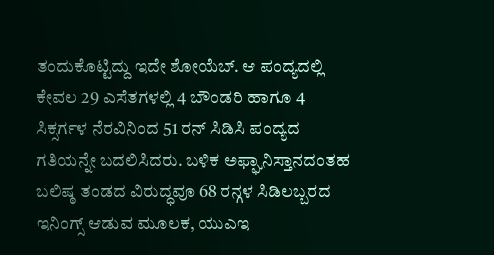ತಂದುಕೊಟ್ಟಿದ್ದು ಇದೇ ಶೋಯೆಬ್. ಆ ಪಂದ್ಯದಲ್ಲಿ ಕೇವಲ 29 ಎಸೆತಗಳಲ್ಲಿ 4 ಬೌಂಡರಿ ಹಾಗೂ 4 ಸಿಕ್ಸರ್ಗಳ ನೆರವಿನಿಂದ 51 ರನ್ ಸಿಡಿಸಿ ಪಂದ್ಯದ ಗತಿಯನ್ನೇ ಬದಲಿಸಿದರು. ಬಳಿಕ ಅಫ್ಘಾನಿಸ್ತಾನದಂತಹ ಬಲಿಷ್ಠ ತಂಡದ ವಿರುದ್ಧವೂ 68 ರನ್ಗಳ ಸಿಡಿಲಬ್ಬರದ ಇನಿಂಗ್ಸ್ ಆಡುವ ಮೂಲಕ, ಯುಎಇ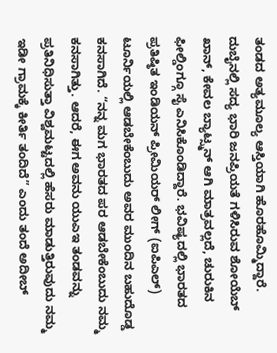ತಂಡದ ಅತ್ಯಮೂಲ್ಯ ಆಸ್ತಿಯಾಗಿ ಹೊರಹೊಮ್ಮಿದ್ದಾರೆ.
ದುಬೈನಲ್ಲಿ ಸದ್ಯ ಭಾರಿ ಜನಪ್ರಿಯತೆ ಗಳಿಸಿರುವ ಶೋಯೆಬ್ ಖಾನ್, ಕೇವಲ ಬ್ಯಾಟ್ಸ್ಮನ್ ಆಗಿ ಮಾತ್ರವಲ್ಲದೆ, ಚುರುಕಿನ ಫೀಲ್ಡಿಂಗ್ಗೂ ಸೈ ಎನಿಸಿಕೊಂಡಿದ್ದಾರೆ. ಭವಿಷ್ಯದಲ್ಲಿ ಭಾರತದ ಪ್ರತಿಷ್ಠಿತ ಇಂಡಿಯನ್ ಪ್ರೀಮಿಯರ್ ಲೀಗ್ (ಐಪಿಎಲ್) ಟೂರ್ನಿಯಲ್ಲಿ ಆಡಬೇಕೆಂಬುದು ಅವರ ಮುಂದಿನ ಬಹುದೊಡ್ಡ ಕನಸಾಗಿದೆ. “ನನ್ನ ಮಗ ಭಾರತದ ಪರ ಆಡಬೇಕೆಂಬುದು ನಮ್ಮ ಕನಸಾಗಿತ್ತು. ಆದರೆ, ಈಗ ಅವನು ಯುಎಇ ತಂಡವನ್ನು ಪ್ರತಿನಿಧಿಸುತ್ತಾ ವಿಶ್ವಮಟ್ಟದಲ್ಲಿ ಹೆಸರು ಮಾಡುತ್ತಿರುವುದು ನಮ್ಮ ಇಡೀ ಗ್ರಾಮಕ್ಕೆ ಕೀರ್ತಿ ತಂದಿದೆ” ಎಂದು ತಂದೆ ಅದೀಬ್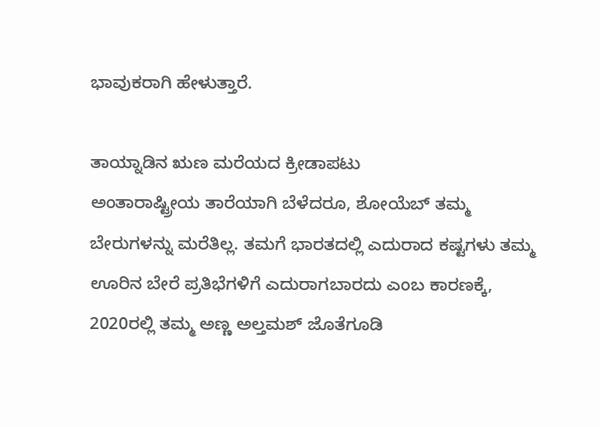ಭಾವುಕರಾಗಿ ಹೇಳುತ್ತಾರೆ.

ತಾಯ್ನಾಡಿನ ಋಣ ಮರೆಯದ ಕ್ರೀಡಾಪಟು
ಅಂತಾರಾಷ್ಟ್ರೀಯ ತಾರೆಯಾಗಿ ಬೆಳೆದರೂ, ಶೋಯೆಬ್ ತಮ್ಮ ಬೇರುಗಳನ್ನು ಮರೆತಿಲ್ಲ. ತಮಗೆ ಭಾರತದಲ್ಲಿ ಎದುರಾದ ಕಷ್ಟಗಳು ತಮ್ಮ ಊರಿನ ಬೇರೆ ಪ್ರತಿಭೆಗಳಿಗೆ ಎದುರಾಗಬಾರದು ಎಂಬ ಕಾರಣಕ್ಕೆ, 2020ರಲ್ಲಿ ತಮ್ಮ ಅಣ್ಣ ಅಲ್ತಮಶ್ ಜೊತೆಗೂಡಿ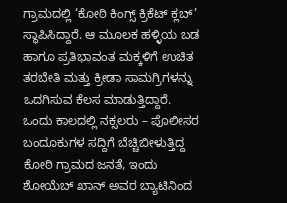ಗ್ರಾಮದಲ್ಲಿ ‘ಕೋಠಿ ಕಿಂಗ್ಸ್ ಕ್ರಿಕೆಟ್ ಕ್ಲಬ್’ ಸ್ಥಾಪಿಸಿದ್ದಾರೆ. ಆ ಮೂಲಕ ಹಳ್ಳಿಯ ಬಡ ಹಾಗೂ ಪ್ರತಿಭಾವಂತ ಮಕ್ಕಳಿಗೆ ಉಚಿತ ತರಬೇತಿ ಮತ್ತು ಕ್ರೀಡಾ ಸಾಮಗ್ರಿಗಳನ್ನು ಒದಗಿಸುವ ಕೆಲಸ ಮಾಡುತ್ತಿದ್ದಾರೆ.
ಒಂದು ಕಾಲದಲ್ಲಿ ನಕ್ಸಲರು – ಪೊಲೀಸರ ಬಂದೂಕುಗಳ ಸದ್ದಿಗೆ ಬೆಚ್ಚಿಬೀಳುತ್ತಿದ್ದ ಕೋಠಿ ಗ್ರಾಮದ ಜನತೆ, ಇಂದು ಶೋಯೆಬ್ ಖಾನ್ ಅವರ ಬ್ಯಾಟಿನಿಂದ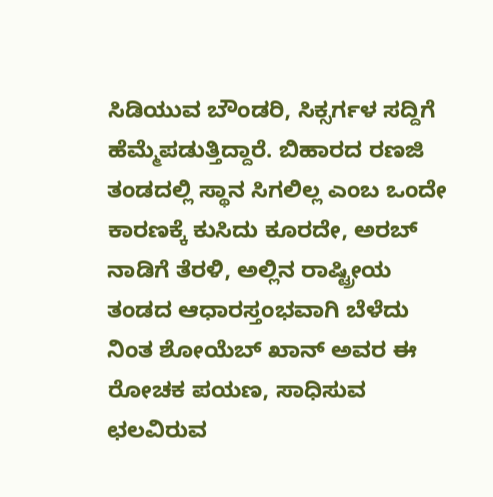ಸಿಡಿಯುವ ಬೌಂಡರಿ, ಸಿಕ್ಸರ್ಗಳ ಸದ್ದಿಗೆ ಹೆಮ್ಮೆಪಡುತ್ತಿದ್ದಾರೆ. ಬಿಹಾರದ ರಣಜಿ ತಂಡದಲ್ಲಿ ಸ್ಥಾನ ಸಿಗಲಿಲ್ಲ ಎಂಬ ಒಂದೇ ಕಾರಣಕ್ಕೆ ಕುಸಿದು ಕೂರದೇ, ಅರಬ್ ನಾಡಿಗೆ ತೆರಳಿ, ಅಲ್ಲಿನ ರಾಷ್ಟ್ರೀಯ ತಂಡದ ಆಧಾರಸ್ತಂಭವಾಗಿ ಬೆಳೆದು ನಿಂತ ಶೋಯೆಬ್ ಖಾನ್ ಅವರ ಈ ರೋಚಕ ಪಯಣ, ಸಾಧಿಸುವ ಛಲವಿರುವ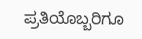ಪ್ರತಿಯೊಬ್ಬರಿಗೂ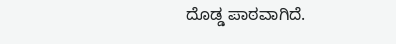ದೊಡ್ಡ ಪಾಠವಾಗಿದೆ.